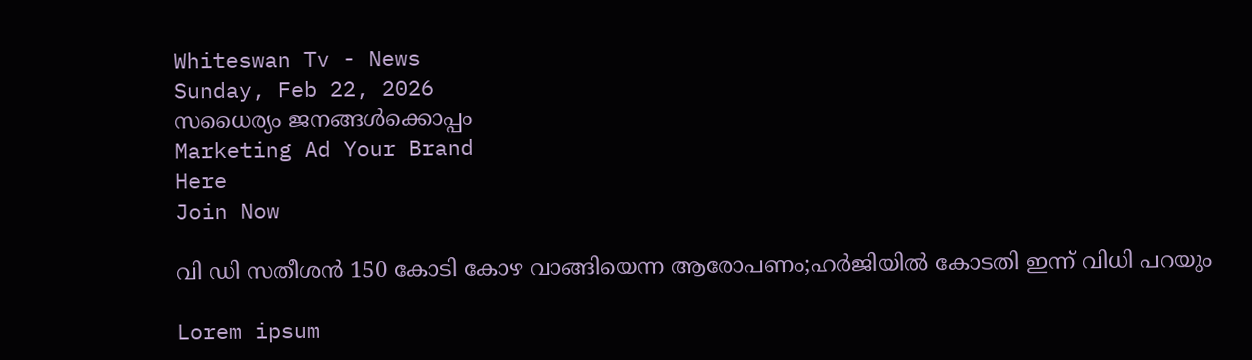Whiteswan Tv - News
Sunday, Feb 22, 2026
സധൈര്യം ജനങ്ങൾക്കൊപ്പം
Marketing Ad Your Brand
Here
Join Now

വി ഡി സതീശന്‍ 150 കോടി കോഴ വാങ്ങിയെന്ന ആരോപണം;ഹര്‍ജിയില്‍ കോടതി ഇന്ന് വിധി പറയും

Lorem ipsum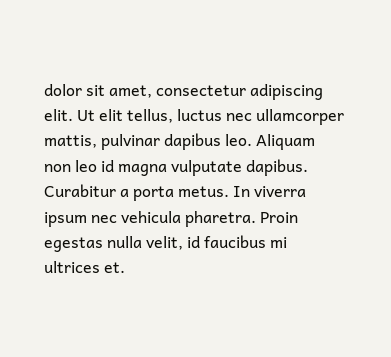dolor sit amet, consectetur adipiscing elit. Ut elit tellus, luctus nec ullamcorper mattis, pulvinar dapibus leo. Aliquam non leo id magna vulputate dapibus. Curabitur a porta metus. In viverra ipsum nec vehicula pharetra. Proin egestas nulla velit, id faucibus mi ultrices et.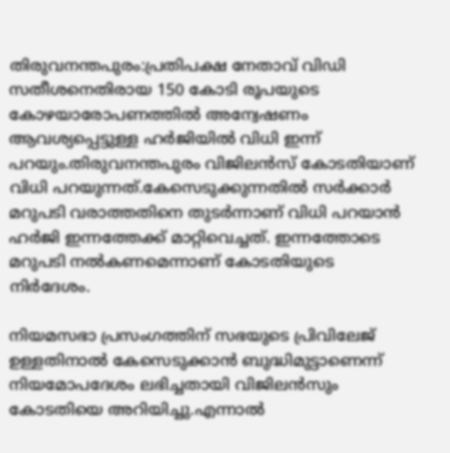തിരുവനന്തപുരം:പ്രതിപക്ഷ നേതാവ് വിഡി സതീശനെതിരായ 150 കോടി രൂപയുടെ കോഴയാരോപണത്തില്‍ അന്വേഷണം ആവശ്യപ്പെട്ടുള്ള ഹര്‍ജിയില്‍ വിധി ഇന്ന് പറയും.തിരുവനന്തപുരം വിജിലന്‍സ് കോടതിയാണ് വിധി പറയുന്നത്.കേസെടുക്കുന്നതില്‍ സര്‍ക്കാര്‍ മറുപടി വരാത്തതിനെ തുടര്‍ന്നാണ് വിധി പറയാന്‍ ഹര്‍ജി ഇന്നത്തേക്ക് മാറ്റിവെച്ചത്. ഇന്നത്തോടെ മറുപടി നല്‍കണമെന്നാണ് കോടതിയുടെ നിര്‍ദേശം.

നിയമസഭാ പ്രസംഗത്തിന് സഭയുടെ പ്രിവിലേജ് ഉള്ളതിനാല്‍ കേസെടുക്കാന്‍ ബുദ്ധിമുട്ടാണെന്ന് നിയമോപദേശം ലഭിച്ചതായി വിജിലന്‍സും കോടതിയെ അറിയിച്ചു.എന്നാല്‍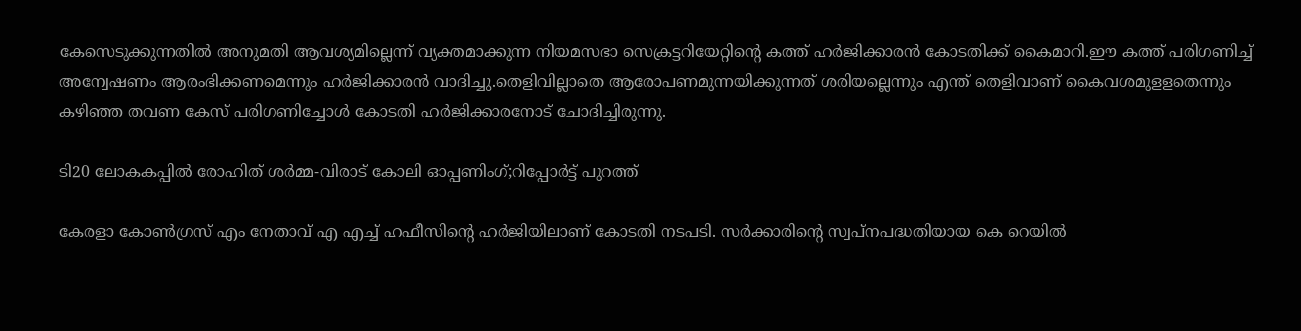കേസെടുക്കുന്നതില്‍ അനുമതി ആവശ്യമില്ലെന്ന് വ്യക്തമാക്കുന്ന നിയമസഭാ സെക്രട്ടറിയേറ്റിന്റെ കത്ത് ഹര്‍ജിക്കാരന്‍ കോടതിക്ക് കൈമാറി.ഈ കത്ത് പരിഗണിച്ച് അന്വേഷണം ആരംഭിക്കണമെന്നും ഹര്‍ജിക്കാരന്‍ വാദിച്ചു.തെളിവില്ലാതെ ആരോപണമുന്നയിക്കുന്നത് ശരിയല്ലെന്നും എന്ത് തെളിവാണ് കൈവശമുളളതെന്നും കഴിഞ്ഞ തവണ കേസ് പരിഗണിച്ചോള്‍ കോടതി ഹര്‍ജിക്കാരനോട് ചോദിച്ചിരുന്നു.

ടി20 ലോകകപ്പില്‍ രോഹിത് ശര്‍മ്മ-വിരാട് കോലി ഓപ്പണിംഗ്;റിപ്പോര്‍ട്ട് പുറത്ത്

കേരളാ കോണ്‍ഗ്രസ് എം നേതാവ് എ എച്ച് ഹഫീസിന്റെ ഹര്‍ജിയിലാണ് കോടതി നടപടി. സര്‍ക്കാരിന്റെ സ്വപ്നപദ്ധതിയായ കെ റെയില്‍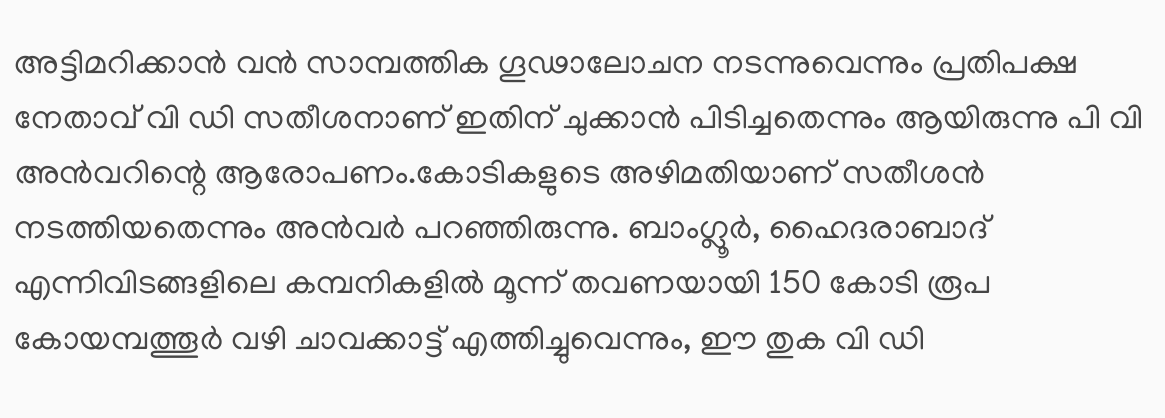അട്ടിമറിക്കാന്‍ വന്‍ സാമ്പത്തിക ഗൂഢാലോചന നടന്നുവെന്നും പ്രതിപക്ഷ നേതാവ് വി ഡി സതീശനാണ് ഇതിന് ചുക്കാന്‍ പിടിച്ചതെന്നും ആയിരുന്നു പി വി അന്‍വറിന്റെ ആരോപണം.കോടികളുടെ അഴിമതിയാണ് സതീശന്‍ നടത്തിയതെന്നും അന്‍വര്‍ പറഞ്ഞിരുന്നു. ബാംഗ്ലൂര്‍, ഹൈദരാബാദ് എന്നിവിടങ്ങളിലെ കമ്പനികളില്‍ മൂന്ന് തവണയായി 150 കോടി രൂപ കോയമ്പത്തൂര്‍ വഴി ചാവക്കാട്ട് എത്തിച്ചുവെന്നും, ഈ തുക വി ഡി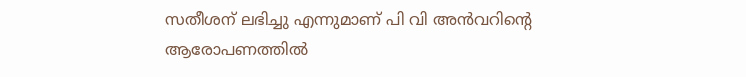സതീശന് ലഭിച്ചു എന്നുമാണ് പി വി അന്‍വറിന്റെ ആരോപണത്തില്‍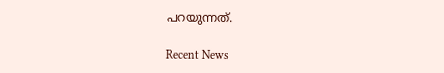പറയുന്നത്.

Recent News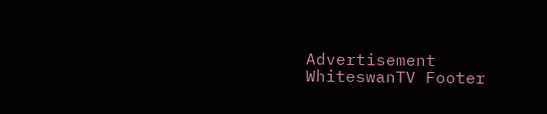Advertisement
WhiteswanTV Footer